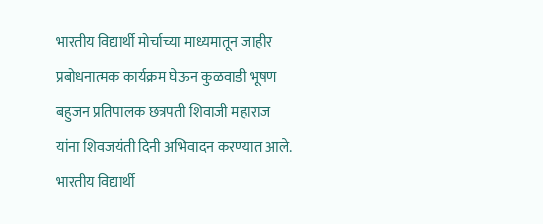भारतीय विद्यार्थी मोर्चाच्या माध्यमातून जाहीर प्रबोधनात्मक कार्यक्रम घेऊन कुळवाडी भूषण बहुजन प्रतिपालक छत्रपती शिवाजी महाराज यांना शिवजयंती दिनी अभिवादन करण्यात आले.
भारतीय विद्यार्थी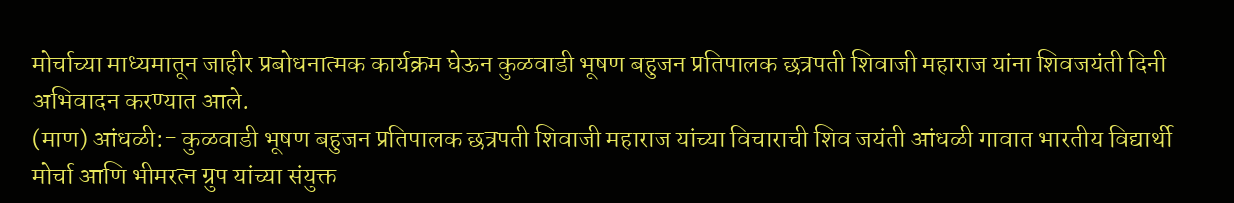मोर्चाच्या माध्यमातून जाहीर प्रबोधनात्मक कार्यक्रम घेऊन कुळवाडी भूषण बहुजन प्रतिपालक छत्रपती शिवाजी महाराज यांना शिवजयंती दिनी अभिवादन करण्यात आले.
(माण) आंधळी:- कुळवाडी भूषण बहुजन प्रतिपालक छत्रपती शिवाजी महाराज यांच्या विचाराची शिव जयंती आंधळी गावात भारतीय विद्यार्थी मोर्चा आणि भीमरत्न ग्रुप यांच्या संयुक्त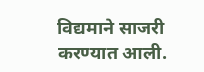विद्यमाने साजरी करण्यात आली.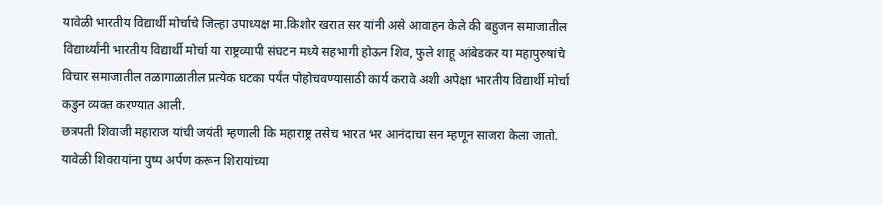यावेळी भारतीय विद्यार्थी मोर्चाचे जिल्हा उपाध्यक्ष मा.किशोर खरात सर यांनी असे आवाहन केले की बहुजन समाजातील विद्यार्थ्यांनी भारतीय विद्यार्थी मोर्चा या राष्ट्रव्यापी संघटन मध्ये सहभागी होऊन शिव, फुले शाहू आंबेडकर या महापुरुषांचे विचार समाजातील तळागाळातील प्रत्येक घटका पर्यंत पोहोचवण्यासाठी कार्य करावे अशी अपेक्षा भारतीय विद्यार्थी मोर्चा कडुन व्यक्त करण्यात आली.
छत्रपती शिवाजी महाराज यांची जयंती म्हणाली कि महाराष्ट्र तसेच भारत भर आनंदाचा सन म्हणून साजरा केला जातो. यावेळी शिवरायांना पुष्प अर्पण करून शिरायांच्या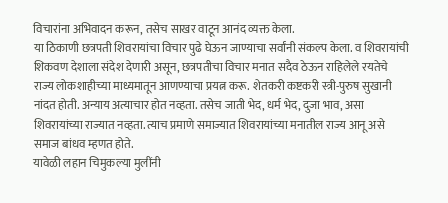विचारांना अभिवादन करून, तसेच साखर वाटून आनंद व्यक्त केला.
या ठिकाणी छत्रपती शिवरायांचा विचार पुढे घेऊन जाण्याचा सर्वांनी संकल्प केला. व शिवरायांची शिकवण देशाला संदेश देणारी असून, छत्रपतीचा विचार मनात सदैव ठेऊन राहिलेले रयतेचे राज्य लोकशाहीच्या माध्यमातून आणण्याचा प्रयत्न करू. शेतकरी कष्टकरी स्त्री-पुरुष सुखानी नांदत होती. अन्याय अत्याचार होत नव्हता. तसेच जाती भेद, धर्म भेद, दुजा भाव, असा शिवरायांच्या राज्यात नव्हता. त्याच प्रमाणे समाज्यात शिवरायांच्या मनातील राज्य आनू असे समाज बांधव म्हणत होते.
यावेळी लहान चिमुकल्या मुलींनी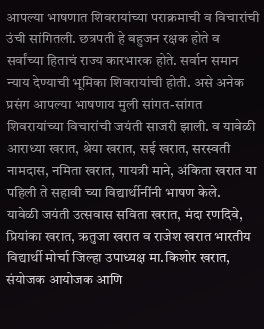आपल्या भाषणात शिवरायांच्या पराक्रमाची व विचारांची उंची सांगितली. छत्रपती हे बहुजन रक्षक होते व सर्वांच्या हिताचं राज्य कारभारक होते. सर्वान समान न्याय देण्याची भूमिका शिवरायांची होती. असे अनेक प्रसंग आपल्या भाषणाय मुली सांगत-सांगत शिवरायांच्या विचारांची जयंती साजरी झाली. व यावेळी आराध्या खरात, श्रेया खरात, सई खरात, सरस्वती नामदास, नमिता खरात, गायत्री माने, अंकिता खरात या पहिली ते सहावी च्या विद्यार्थीनींनी भाषण केले.
यावेळी जयंती उत्सवास सविता खरात, मंदा रणदिवे, प्रियांका खरात, ऋतुजा खरात व राजेश खरात भारतीय विद्यार्थी मोर्चा जिल्हा उपाध्यक्ष मा.किशोर खरात, संयोजक आयोजक आणि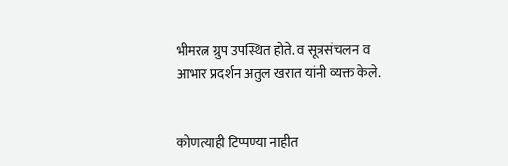भीमरत्न ग्रुप उपस्थित होते. व सूत्रसंचलन व आभार प्रदर्शन अतुल खरात यांनी व्यक्त केले.


कोणत्याही टिप्पण्या नाहीत